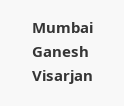Mumbai Ganesh Visarjan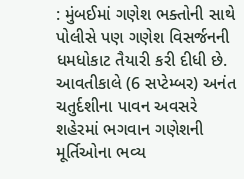: મુંબઈમાં ગણેશ ભક્તોની સાથે પોલીસે પણ ગણેશ વિસર્જનની ધમધોકાટ તૈયારી કરી દીધી છે. આવતીકાલે (6 સપ્ટેમ્બર) અનંત ચતુર્દશીના પાવન અવસરે શહેરમાં ભગવાન ગણેશની મૂર્તિઓના ભવ્ય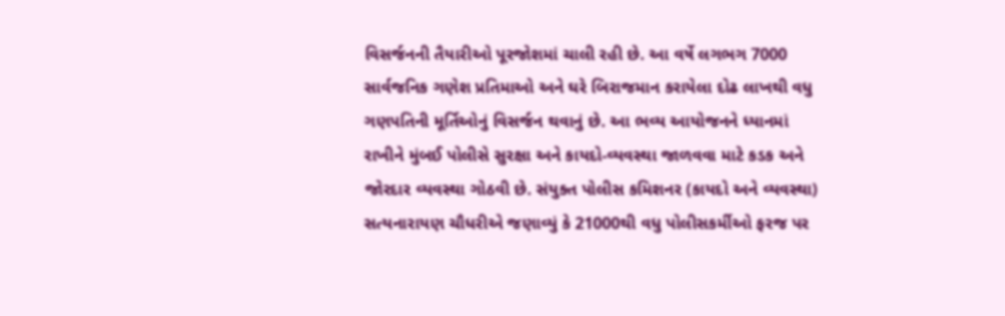વિસર્જનની તૈયારીઓ પૂરજોશમાં ચાલી રહી છે. આ વર્ષે લગભગ 7000 સાર્વજનિક ગણેશ પ્રતિમાઓ અને ઘરે બિરાજમાન કરાયેલા દોઢ લાખથી વધુ ગણપતિની મૂર્તિઓનું વિસર્જન થવાનું છે. આ ભવ્ય આયોજનને ધ્યાનમાં રાખીને મુંબઈ પોલીસે સુરક્ષા અને કાયદો-વ્યવસ્થા જાળવવા માટે કડક અને જોરદાર વ્યવસ્થા ગોઠવી છે. સંયુક્ત પોલીસ કમિશનર (કાયદો અને વ્યવસ્થા) સત્યનારાયણ ચૌધરીએ જણાવ્યું કે 21000થી વધુ પોલીસકર્મીઓ ફરજ પર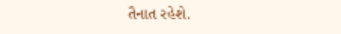તૈનાત રહેશે.